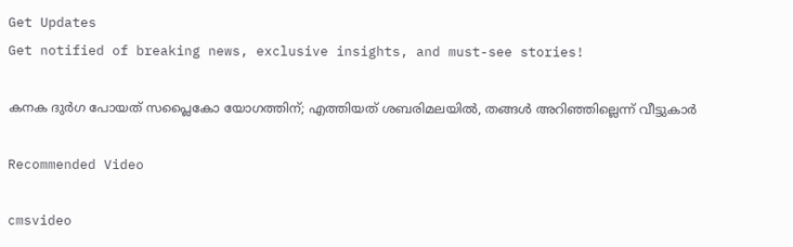Get Updates
Get notified of breaking news, exclusive insights, and must-see stories!

കനക ദുര്‍ഗ പോയത് സപ്ലൈകോ യോഗത്തിന്; എത്തിയത് ശബരിമലയില്‍, തങ്ങള്‍ അറിഞ്ഞില്ലെന്ന് വീട്ടുകാര്‍

Recommended Video

cmsvideo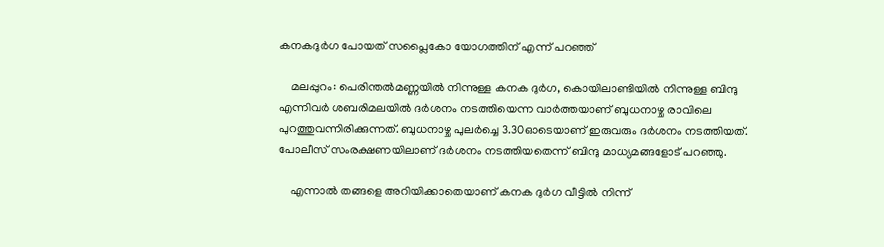കനകദുര്‍ഗ പോയത് സപ്ലൈകോ യോഗത്തിന് എന്ന് പറഞ്ഞ്

    മലപ്പുറം: പെരിന്തല്‍മണ്ണയില്‍ നിന്നുള്ള കനക ദുര്‍ഗ, കൊയിലാണ്ടിയില്‍ നിന്നുള്ള ബിന്ദു എന്നിവര്‍ ശബരിമലയില്‍ ദര്‍ശനം നടത്തിയെന്ന വാര്‍ത്തയാണ് ബുധനാഴ്ച രാവിലെ പുറത്തുവന്നിരിക്കുന്നത്. ബുധനാഴ്ച പുലര്‍ച്ചെ 3.30ഓടെയാണ് ഇരുവരും ദര്‍ശനം നടത്തിയത്. പോലീസ് സംരക്ഷണയിലാണ് ദര്‍ശനം നടത്തിയതെന്ന് ബിന്ദു മാധ്യമങ്ങളോട് പറഞ്ഞു.

    എന്നാല്‍ തങ്ങളെ അറിയിക്കാതെയാണ് കനക ദുര്‍ഗ വീട്ടില്‍ നിന്ന്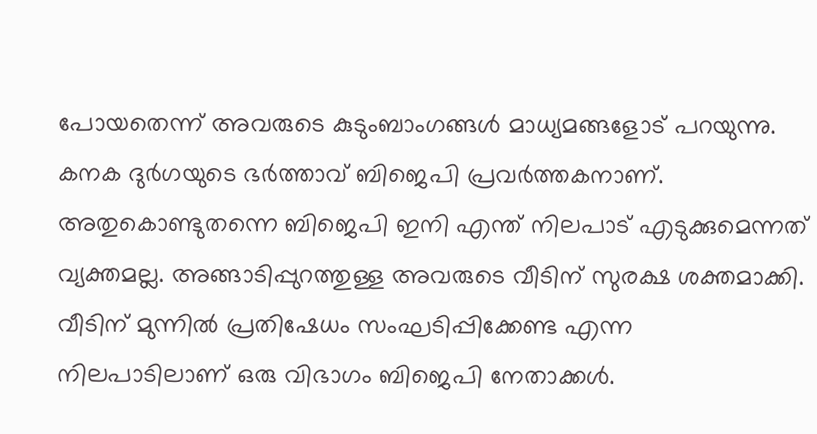പോയതെന്ന് അവരുടെ കുടുംബാംഗങ്ങള്‍ മാധ്യമങ്ങളോട് പറയുന്നു. കനക ദുര്‍ഗയുടെ ഭര്‍ത്താവ് ബിജെപി പ്രവര്‍ത്തകനാണ്. അതുകൊണ്ടുതന്നെ ബിജെപി ഇനി എന്ത് നിലപാട് എടുക്കുമെന്നത് വ്യക്തമല്ല. അങ്ങാടിപ്പുറത്തുള്ള അവരുടെ വീടിന് സുരക്ഷ ശക്തമാക്കി. വീടിന് മുന്നില്‍ പ്രതിഷേധം സംഘടിപ്പിക്കേണ്ട എന്ന നിലപാടിലാണ് ഒരു വിഭാഗം ബിജെപി നേതാക്കള്‍.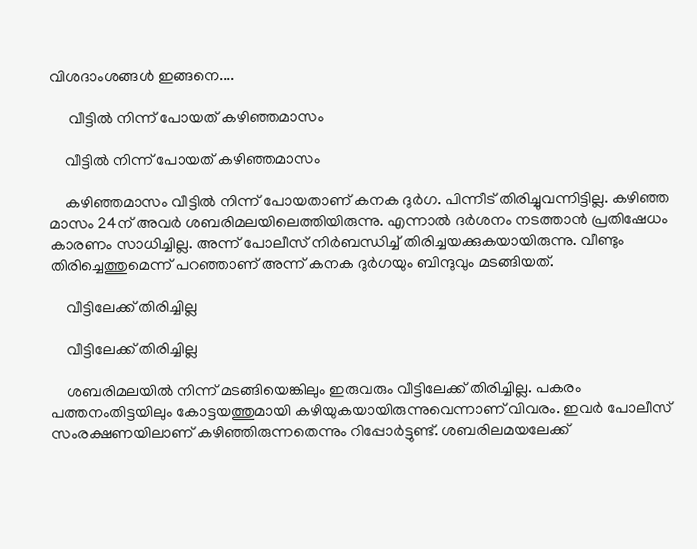വിശദാംശങ്ങള്‍ ഇങ്ങനെ....

     വീട്ടില്‍ നിന്ന് പോയത് കഴിഞ്ഞമാസം

    വീട്ടില്‍ നിന്ന് പോയത് കഴിഞ്ഞമാസം

    കഴിഞ്ഞമാസം വീട്ടില്‍ നിന്ന് പോയതാണ് കനക ദുര്‍ഗ. പിന്നീട് തിരിച്ചുവന്നിട്ടില്ല. കഴിഞ്ഞ മാസം 24ന് അവര്‍ ശബരിമലയിലെത്തിയിരുന്നു. എന്നാല്‍ ദര്‍ശനം നടത്താന്‍ പ്രതിഷേധം കാരണം സാധിച്ചില്ല. അന്ന് പോലീസ് നിര്‍ബന്ധിച്ച് തിരിച്ചയക്കുകയായിരുന്നു. വീണ്ടും തിരിച്ചെത്തുമെന്ന് പറഞ്ഞാണ് അന്ന് കനക ദുര്‍ഗയും ബിന്ദുവും മടങ്ങിയത്.

    വീട്ടിലേക്ക് തിരിച്ചില്ല

    വീട്ടിലേക്ക് തിരിച്ചില്ല

    ശബരിമലയില്‍ നിന്ന് മടങ്ങിയെങ്കിലും ഇരുവരും വീട്ടിലേക്ക് തിരിച്ചില്ല. പകരം പത്തനംതിട്ടയിലും കോട്ടയത്തുമായി കഴിയുകയായിരുന്നുവെന്നാണ് വിവരം. ഇവര്‍ പോലീസ് സംരക്ഷണയിലാണ് കഴിഞ്ഞിരുന്നതെന്നും റിപ്പോര്‍ട്ടുണ്ട്. ശബരിലമയലേക്ക്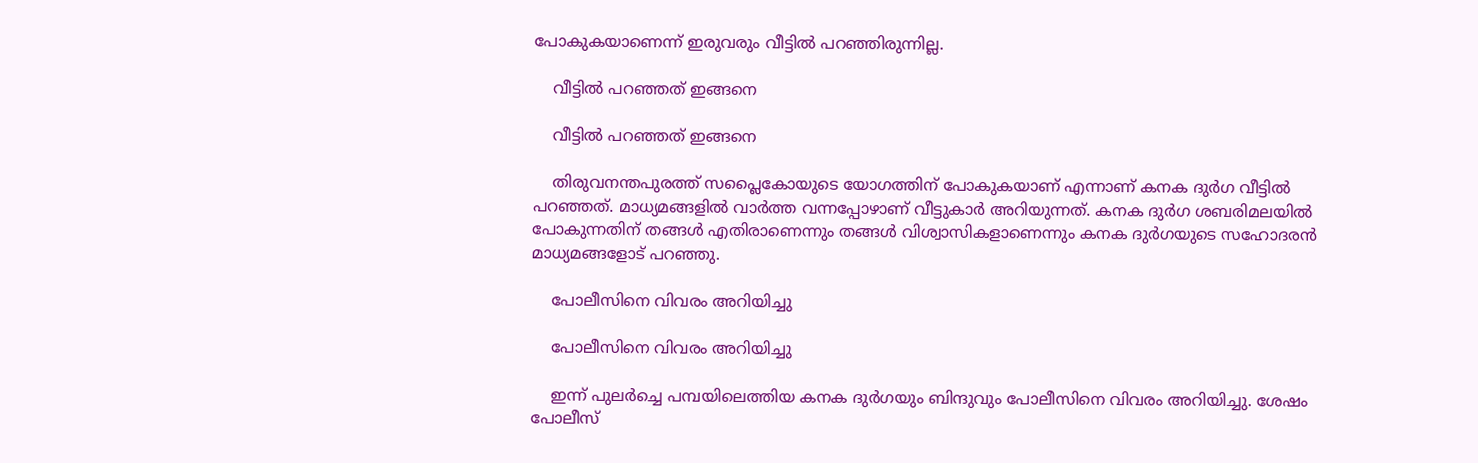പോകുകയാണെന്ന് ഇരുവരും വീട്ടില്‍ പറഞ്ഞിരുന്നില്ല.

    വീട്ടില്‍ പറഞ്ഞത് ഇങ്ങനെ

    വീട്ടില്‍ പറഞ്ഞത് ഇങ്ങനെ

    തിരുവനന്തപുരത്ത് സപ്ലൈകോയുടെ യോഗത്തിന് പോകുകയാണ് എന്നാണ് കനക ദുര്‍ഗ വീട്ടില്‍ പറഞ്ഞത്. മാധ്യമങ്ങളില്‍ വാര്‍ത്ത വന്നപ്പോഴാണ് വീട്ടുകാര്‍ അറിയുന്നത്. കനക ദുര്‍ഗ ശബരിമലയില്‍ പോകുന്നതിന് തങ്ങള്‍ എതിരാണെന്നും തങ്ങള്‍ വിശ്വാസികളാണെന്നും കനക ദുര്‍ഗയുടെ സഹോദരന്‍ മാധ്യമങ്ങളോട് പറഞ്ഞു.

    പോലീസിനെ വിവരം അറിയിച്ചു

    പോലീസിനെ വിവരം അറിയിച്ചു

    ഇന്ന് പുലര്‍ച്ചെ പമ്പയിലെത്തിയ കനക ദുര്‍ഗയും ബിന്ദുവും പോലീസിനെ വിവരം അറിയിച്ചു. ശേഷം പോലീസ്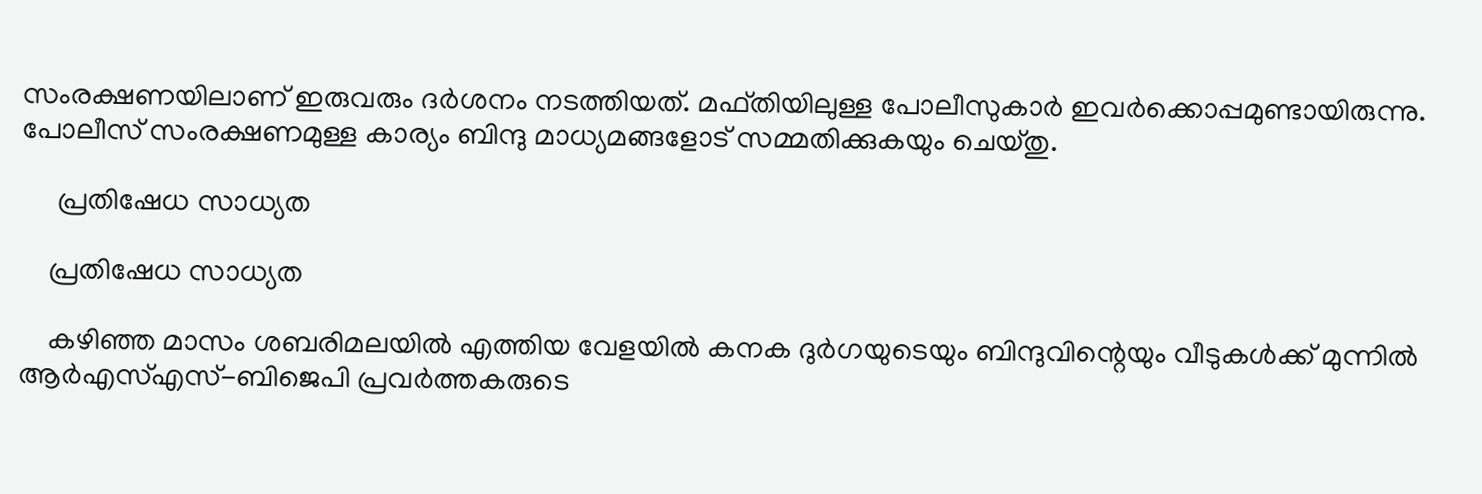സംരക്ഷണയിലാണ് ഇരുവരും ദര്‍ശനം നടത്തിയത്. മഫ്തിയിലുള്ള പോലീസുകാര്‍ ഇവര്‍ക്കൊപ്പമുണ്ടായിരുന്നു. പോലീസ് സംരക്ഷണമുള്ള കാര്യം ബിന്ദു മാധ്യമങ്ങളോട് സമ്മതിക്കുകയും ചെയ്തു.

     പ്രതിഷേധ സാധ്യത

    പ്രതിഷേധ സാധ്യത

    കഴിഞ്ഞ മാസം ശബരിമലയില്‍ എത്തിയ വേളയില്‍ കനക ദുര്‍ഗയുടെയും ബിന്ദുവിന്റെയും വീടുകള്‍ക്ക് മുന്നില്‍ ആര്‍എസ്എസ്-ബിജെപി പ്രവര്‍ത്തകരുടെ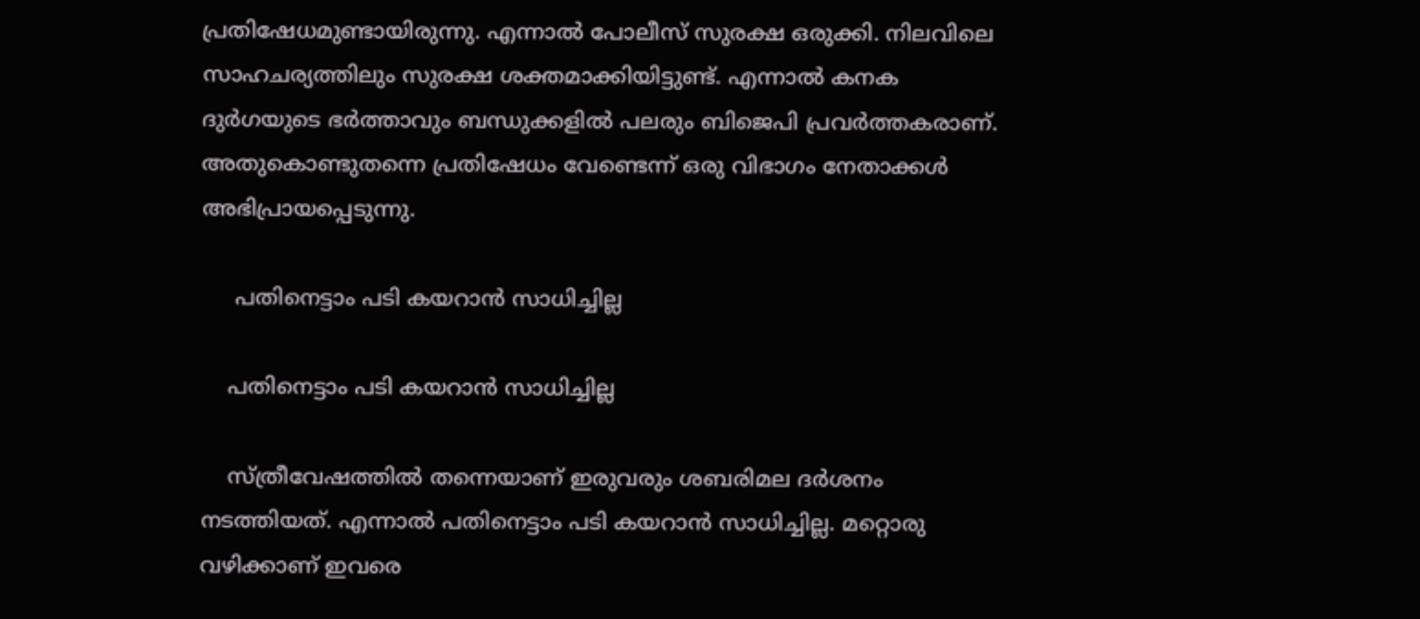പ്രതിഷേധമുണ്ടായിരുന്നു. എന്നാല്‍ പോലീസ് സുരക്ഷ ഒരുക്കി. നിലവിലെ സാഹചര്യത്തിലും സുരക്ഷ ശക്തമാക്കിയിട്ടുണ്ട്. എന്നാല്‍ കനക ദുര്‍ഗയുടെ ഭര്‍ത്താവും ബന്ധുക്കളില്‍ പലരും ബിജെപി പ്രവര്‍ത്തകരാണ്. അതുകൊണ്ടുതന്നെ പ്രതിഷേധം വേണ്ടെന്ന് ഒരു വിഭാഗം നേതാക്കള്‍ അഭിപ്രായപ്പെടുന്നു.

     പതിനെട്ടാം പടി കയറാന്‍ സാധിച്ചില്ല

    പതിനെട്ടാം പടി കയറാന്‍ സാധിച്ചില്ല

    സ്ത്രീവേഷത്തില്‍ തന്നെയാണ് ഇരുവരും ശബരിമല ദര്‍ശനം നടത്തിയത്. എന്നാല്‍ പതിനെട്ടാം പടി കയറാന്‍ സാധിച്ചില്ല. മറ്റൊരു വഴിക്കാണ് ഇവരെ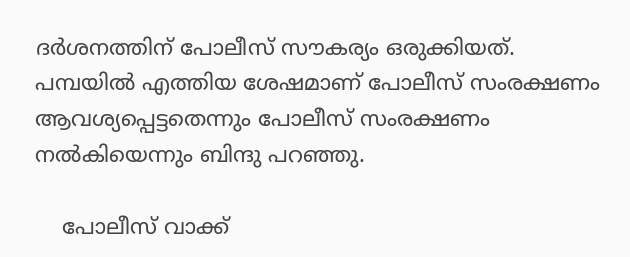ദര്‍ശനത്തിന് പോലീസ് സൗകര്യം ഒരുക്കിയത്. പമ്പയില്‍ എത്തിയ ശേഷമാണ് പോലീസ് സംരക്ഷണം ആവശ്യപ്പെട്ടതെന്നും പോലീസ് സംരക്ഷണം നല്‍കിയെന്നും ബിന്ദു പറഞ്ഞു.

    പോലീസ് വാക്ക്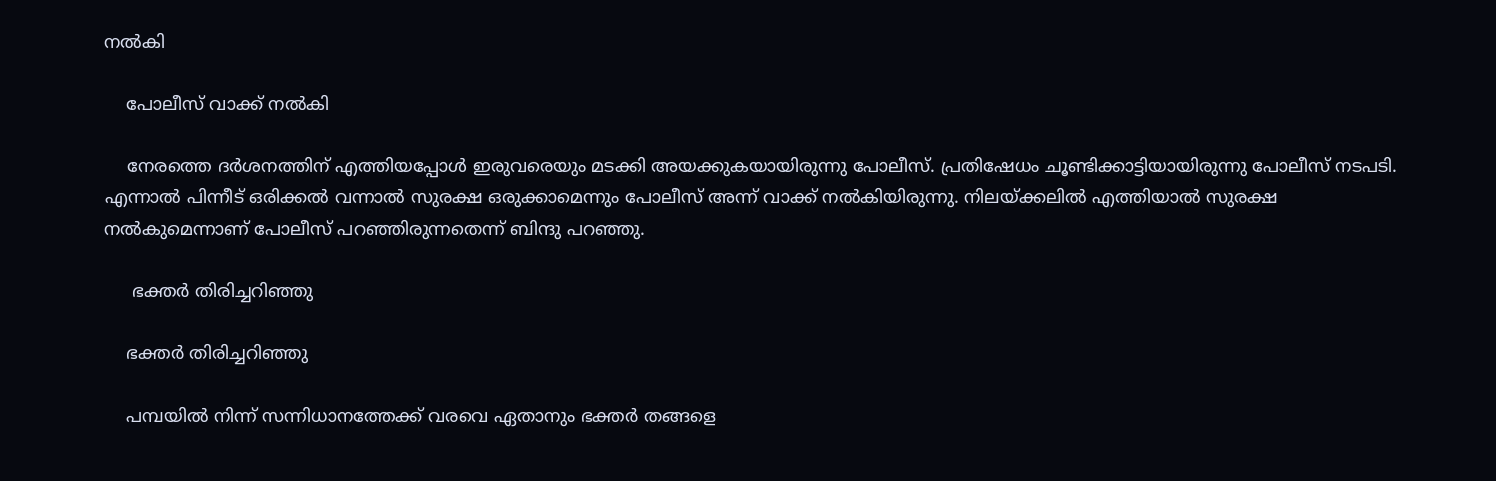നല്‍കി

    പോലീസ് വാക്ക് നല്‍കി

    നേരത്തെ ദര്‍ശനത്തിന് എത്തിയപ്പോള്‍ ഇരുവരെയും മടക്കി അയക്കുകയായിരുന്നു പോലീസ്. പ്രതിഷേധം ചൂണ്ടിക്കാട്ടിയായിരുന്നു പോലീസ് നടപടി. എന്നാല്‍ പിന്നീട് ഒരിക്കല്‍ വന്നാല്‍ സുരക്ഷ ഒരുക്കാമെന്നും പോലീസ് അന്ന് വാക്ക് നല്‍കിയിരുന്നു. നിലയ്ക്കലില്‍ എത്തിയാല്‍ സുരക്ഷ നല്‍കുമെന്നാണ് പോലീസ് പറഞ്ഞിരുന്നതെന്ന് ബിന്ദു പറഞ്ഞു.

     ഭക്തര്‍ തിരിച്ചറിഞ്ഞു

    ഭക്തര്‍ തിരിച്ചറിഞ്ഞു

    പമ്പയില്‍ നിന്ന് സന്നിധാനത്തേക്ക് വരവെ ഏതാനും ഭക്തര്‍ തങ്ങളെ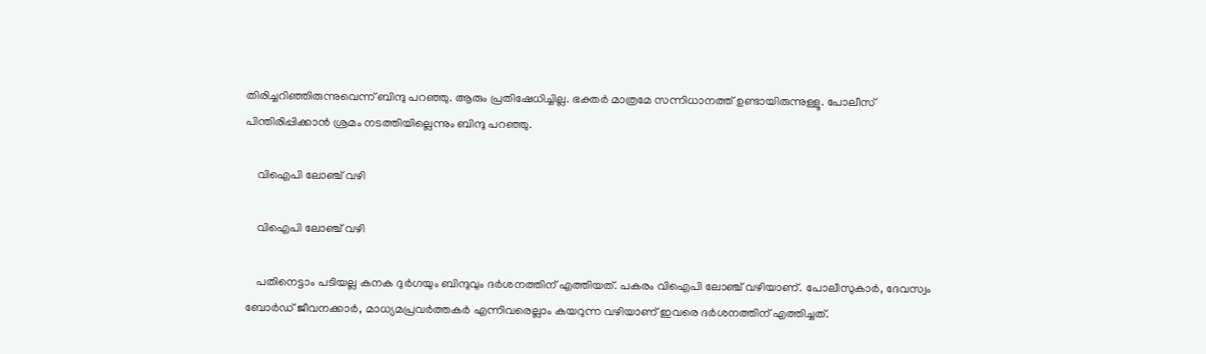തിരിച്ചറിഞ്ഞിരുന്നുവെന്ന് ബിന്ദു പറഞ്ഞു. ആരും പ്രതിഷേധിച്ചില്ല. ഭക്തര്‍ മാത്രമേ സന്നിധാനത്ത് ഉണ്ടായിരുന്നുള്ളൂ. പോലീസ് പിന്തിരിപ്പിക്കാന്‍ ശ്രമം നടത്തിയില്ലെന്നും ബിന്ദു പറഞ്ഞു.

    വിഐപി ലോഞ്ച് വഴി

    വിഐപി ലോഞ്ച് വഴി

    പതിനെട്ടാം പടിയല്ല കനക ദുര്‍ഗയും ബിന്ദുവും ദര്‍ശനത്തിന് എത്തിയത്. പകരം വിഐപി ലോഞ്ച് വഴിയാണ്. പോലീസുകാര്‍, ദേവസ്വം ബോര്‍ഡ് ജീവനക്കാര്‍, മാധ്യമപ്രവര്‍ത്തകര്‍ എന്നിവരെല്ലാം കയറുന്ന വഴിയാണ് ഇവരെ ദര്‍ശനത്തിന് എത്തിച്ചത്.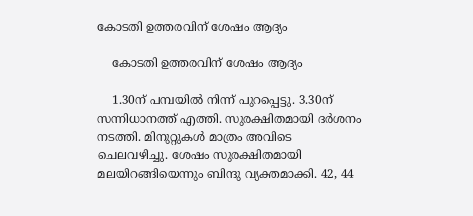കോടതി ഉത്തരവിന് ശേഷം ആദ്യം

    കോടതി ഉത്തരവിന് ശേഷം ആദ്യം

    1.30ന് പമ്പയില്‍ നിന്ന് പുറപ്പെട്ടു. 3.30ന് സന്നിധാനത്ത് എത്തി. സുരക്ഷിതമായി ദര്‍ശനം നടത്തി. മിനുറ്റുകള്‍ മാത്രം അവിടെ ചെലവഴിച്ചു. ശേഷം സുരക്ഷിതമായി മലയിറങ്ങിയെന്നും ബിന്ദു വ്യക്തമാക്കി. 42, 44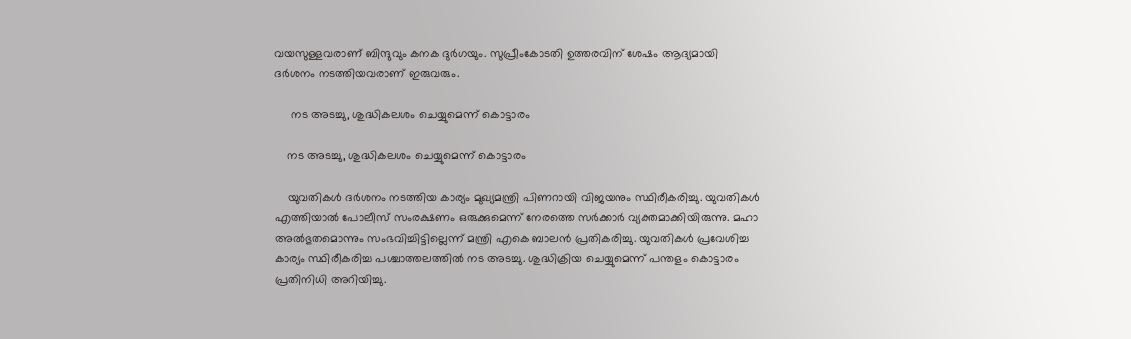വയസുള്ളവരാണ് ബിന്ദുവും കനക ദുര്‍ഗയും. സുപ്രീംകോടതി ഉത്തരവിന് ശേഷം ആദ്യമായി ദര്‍ശനം നടത്തിയവരാണ് ഇരുവരും.

     നട അടച്ചു, ശുദ്ധികലശം ചെയ്യുമെന്ന് കൊട്ടാരം

    നട അടച്ചു, ശുദ്ധികലശം ചെയ്യുമെന്ന് കൊട്ടാരം

    യുവതികള്‍ ദര്‍ശനം നടത്തിയ കാര്യം മുഖ്യമന്ത്രി പിണറായി വിജയനും സ്ഥിരീകരിച്ചു. യുവതികള്‍ എത്തിയാല്‍ പോലീസ് സംരക്ഷണം ഒരുക്കുമെന്ന് നേരത്തെ സര്‍ക്കാര്‍ വ്യക്തമാക്കിയിരുന്നു. മഹാ അല്‍ഭുതമൊന്നും സംഭവിച്ചിട്ടില്ലെന്ന് മന്ത്രി എകെ ബാലന്‍ പ്രതികരിച്ചു. യുവതികള്‍ പ്രവേശിച്ച കാര്യം സ്ഥിരീകരിച്ച പശ്ചാത്തലത്തില്‍ നട അടച്ചു. ശുദ്ധിക്രിയ ചെയ്യുമെന്ന് പന്തളം കൊട്ടാരം പ്രതിനിധി അറിയിച്ചു.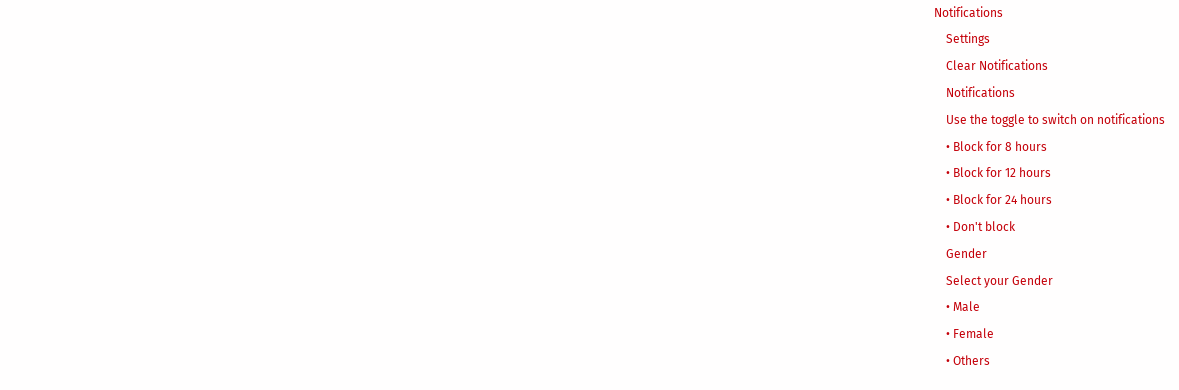Notifications
    Settings
    Clear Notifications
    Notifications
    Use the toggle to switch on notifications
    • Block for 8 hours
    • Block for 12 hours
    • Block for 24 hours
    • Don't block
    Gender
    Select your Gender
    • Male
    • Female
    • Others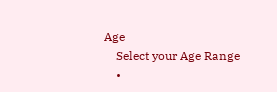Age
    Select your Age Range
    •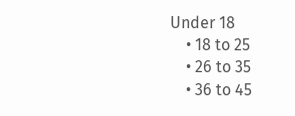Under 18
    • 18 to 25
    • 26 to 35
    • 36 to 45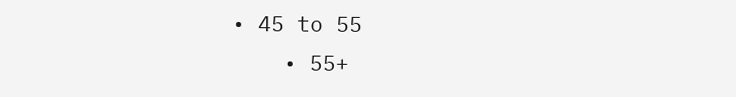• 45 to 55
    • 55+